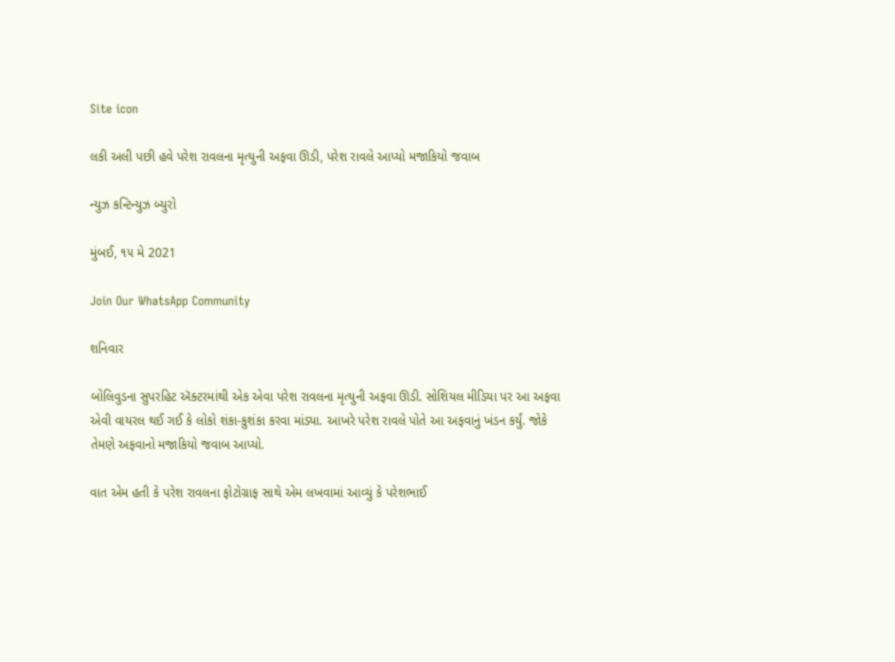Site icon

લકી અલી પછી હવે પરેશ રાવલના મૃત્યુની અફવા ઊડી, પરેશ રાવલે આપ્યો મજાકિયો જવાબ

ન્યુઝ કન્ટિન્યુઝ બ્યુરો

મુંબઈ, ૧૫ મે 2021

Join Our WhatsApp Community

શનિવાર

બોલિવુડના સુપરહિટ ઍક્ટરમાંથી એક એવા પરેશ રાવલના મૃત્યુની અફવા ઊડી. સોશિયલ મીડિયા પર આ અફવા એવી વાયરલ થઈ ગઈ કે લોકો શંકા-કુશંકા કરવા માંડ્યા. આખરે પરેશ રાવલે પોતે આ અફવાનું ખંડન કર્યું. જોકે તેમણે અફવાનો મજાકિયો જવાબ આપ્યો.

વાત એમ હતી કે પરેશ રાવલના ફોટોગ્રાફ સાથે એમ લખવામાં આવ્યું કે પરેશભાઈ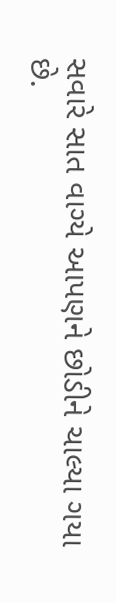સવારે સાત વાગ્યે આપણને છોડીને ચાલ્યા ગયા છે.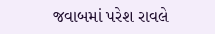જવાબમાં પરેશ રાવલે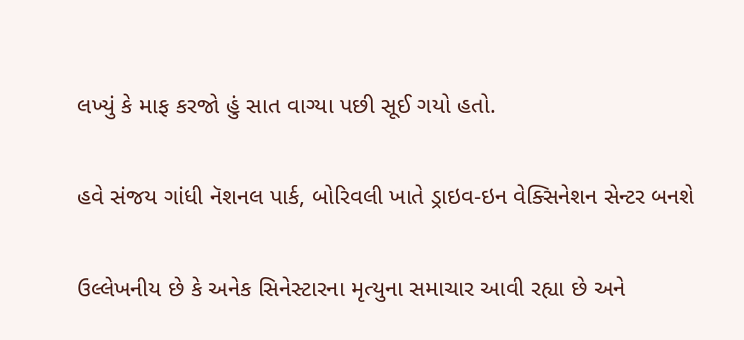લખ્યું કે માફ કરજો હું સાત વાગ્યા પછી સૂઈ ગયો હતો.

હવે સંજય ગાંધી નૅશનલ પાર્ક, બોરિવલી ખાતે ડ્રાઇવ-ઇન વેક્સિનેશન સેન્ટર બનશે

ઉલ્લેખનીય છે કે અનેક સિનેસ્ટારના મૃત્યુના સમાચાર આવી રહ્યા છે અને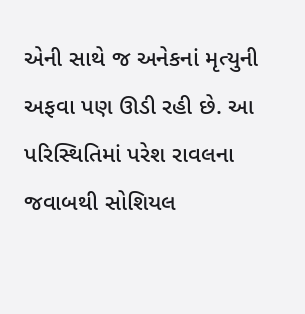એની સાથે જ અનેકનાં મૃત્યુની અફવા પણ ઊડી રહી છે. આ પરિસ્થિતિમાં પરેશ રાવલના જવાબથી સોશિયલ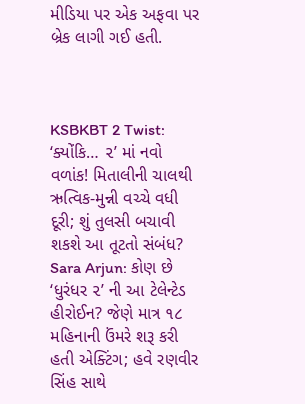મીડિયા પર એક અફવા પર બ્રેક લાગી ગઈ હતી.



KSBKBT 2 Twist: ‘ક્યોંકિ… ૨’ માં નવો વળાંક! મિતાલીની ચાલથી ઋત્વિક-મુન્ની વચ્ચે વધી દૂરી; શું તુલસી બચાવી શકશે આ તૂટતો સંબંધ?
Sara Arjun: કોણ છે ‘ધુરંધર ૨’ ની આ ટેલેન્ટેડ હીરોઈન? જેણે માત્ર ૧૮ મહિનાની ઉંમરે શરૂ કરી હતી એક્ટિંગ; હવે રણવીર સિંહ સાથે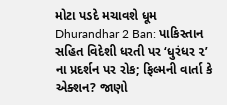મોટા પડદે મચાવશે ધૂમ
Dhurandhar 2 Ban: પાકિસ્તાન સહિત વિદેશી ધરતી પર ‘ધુરંધર ૨’ ના પ્રદર્શન પર રોક; ફિલ્મની વાર્તા કે એક્શન? જાણો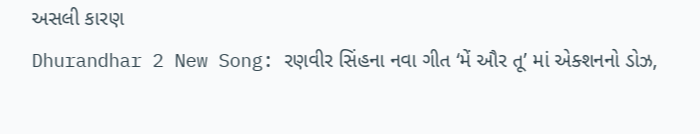અસલી કારણ
Dhurandhar 2 New Song: રણવીર સિંહના નવા ગીત ‘મેં ઔર તૂ’ માં એક્શનનો ડોઝ,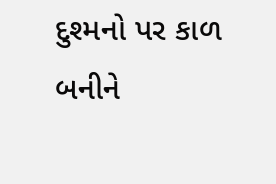દુશ્મનો પર કાળ બનીને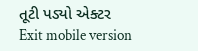તૂટી પડ્યો એક્ટર
Exit mobile version